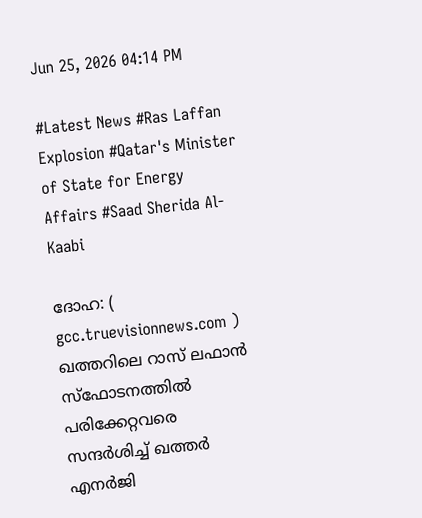Jun 25, 2026 04:14 PM

#Latest News #Ras Laffan Explosion #Qatar's Minister of State for Energy Affairs #Saad Sherida Al-Kaabi

ദോഹ: ( gcc.truevisionnews.com ) ഖത്തറിലെ റാസ് ലഫാൻ സ്ഫോടനത്തിൽ പരിക്കേറ്റവരെ സന്ദർശിച്ച് ഖത്തർ എനർജി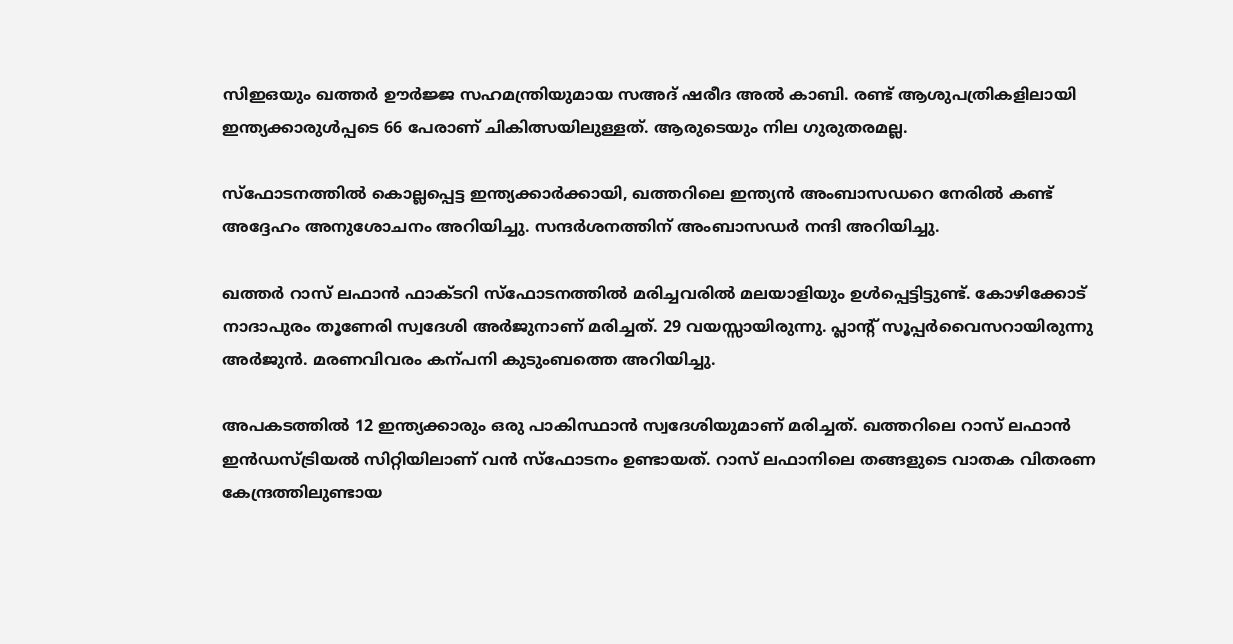സിഇഒയും ഖത്തർ ഊർജ്ജ സഹമന്ത്രിയുമായ സഅദ് ഷരീദ അൽ കാബി. രണ്ട് ആശുപത്രികളിലായി ഇന്ത്യക്കാരുൾപ്പടെ 66 പേരാണ് ചികിത്സയിലുള്ളത്. ആരുടെയും നില ഗുരുതരമല്ല.

സ്ഫോടനത്തിൽ കൊല്ലപ്പെട്ട ഇന്ത്യക്കാർക്കായി, ഖത്തറിലെ ഇന്ത്യൻ അംബാസഡറെ നേരിൽ കണ്ട് അദ്ദേഹം അനുശോചനം അറിയിച്ചു. സന്ദർശനത്തിന് അംബാസഡർ നന്ദി അറിയിച്ചു.

ഖത്തർ റാസ് ലഫാൻ ഫാക്ടറി സ്ഫോടനത്തിൽ മരിച്ചവരിൽ മലയാളിയും ഉൾപ്പെട്ടിട്ടുണ്ട്. കോഴിക്കോട് നാദാപുരം തൂണേരി സ്വദേശി അർജുനാണ് മരിച്ചത്. 29 വയസ്സായിരുന്നു. പ്ലാന്റ് സൂപ്പർവൈസറായിരുന്നു അർജുൻ. മരണവിവരം കന്പനി കുടുംബത്തെ അറിയിച്ചു.

അപകടത്തിൽ 12 ഇന്ത്യക്കാരും ഒരു പാകിസ്ഥാൻ സ്വദേശിയുമാണ് മരിച്ചത്. ഖത്തറിലെ റാസ് ലഫാൻ ഇൻഡസ്ട്രിയൽ സിറ്റിയിലാണ് വൻ സ്ഫോടനം ഉണ്ടായത്. റാസ് ലഫാനിലെ തങ്ങളുടെ വാതക വിതരണ കേന്ദ്രത്തിലുണ്ടായ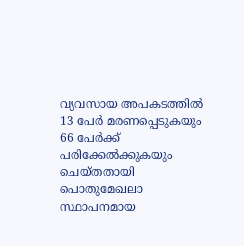വ്യവസായ അപകടത്തിൽ 13 പേർ മരണപ്പെടുകയും 66 പേർക്ക് പരിക്കേൽക്കുകയും ചെയ്തതായി പൊതുമേഖലാ സ്ഥാപനമായ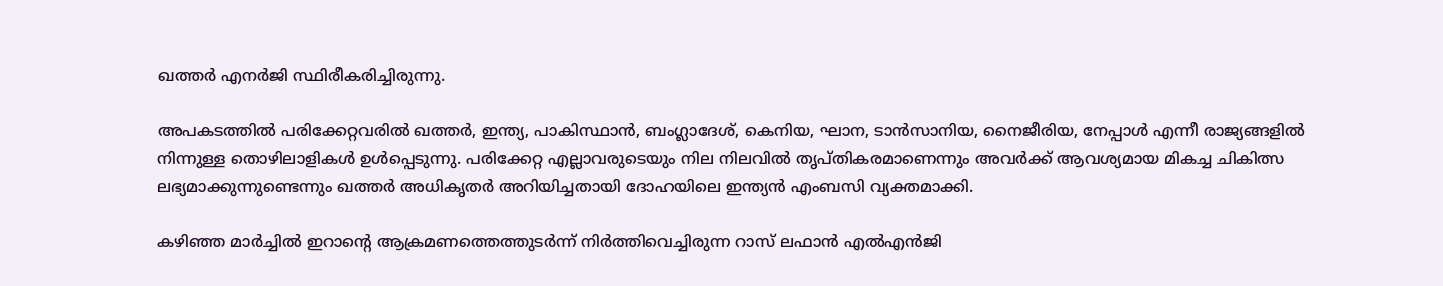ഖത്തർ എനർജി സ്ഥിരീകരിച്ചിരുന്നു.

അപകടത്തിൽ പരിക്കേറ്റവരിൽ ഖത്തർ, ഇന്ത്യ, പാകിസ്ഥാൻ, ബംഗ്ലാദേശ്, കെനിയ, ഘാന, ടാൻസാനിയ, നൈജീരിയ, നേപ്പാൾ എന്നീ രാജ്യങ്ങളിൽ നിന്നുള്ള തൊഴിലാളികൾ ഉൾപ്പെടുന്നു. പരിക്കേറ്റ എല്ലാവരുടെയും നില നിലവിൽ തൃപ്തികരമാണെന്നും അവർക്ക് ആവശ്യമായ മികച്ച ചികിത്സ ലഭ്യമാക്കുന്നുണ്ടെന്നും ഖത്തർ അധികൃതർ അറിയിച്ചതായി ദോഹയിലെ ഇന്ത്യൻ എംബസി വ്യക്തമാക്കി.

കഴിഞ്ഞ മാർച്ചിൽ ഇറാന്‍റെ ആക്രമണത്തെത്തുടർന്ന് നിർത്തിവെച്ചിരുന്ന റാസ് ലഫാൻ എൽഎൻജി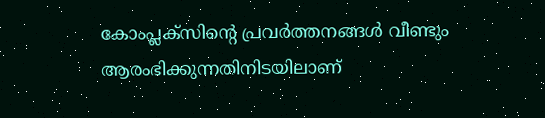കോംപ്ലക്സിന്റെ പ്രവർത്തനങ്ങൾ വീണ്ടും ആരംഭിക്കുന്നതിനിടയിലാണ്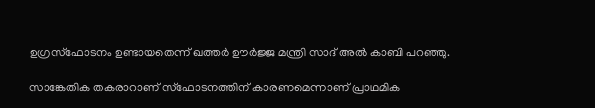ഉഗ്രസ്ഫോടനം ഉണ്ടായതെന്ന് ഖത്തർ ഊർജ്ജ മന്ത്രി സാദ് അൽ കാബി പറഞ്ഞു.

സാങ്കേതിക തകരാറാണ് സ്ഫോടനത്തിന് കാരണമെന്നാണ് പ്രാഥമിക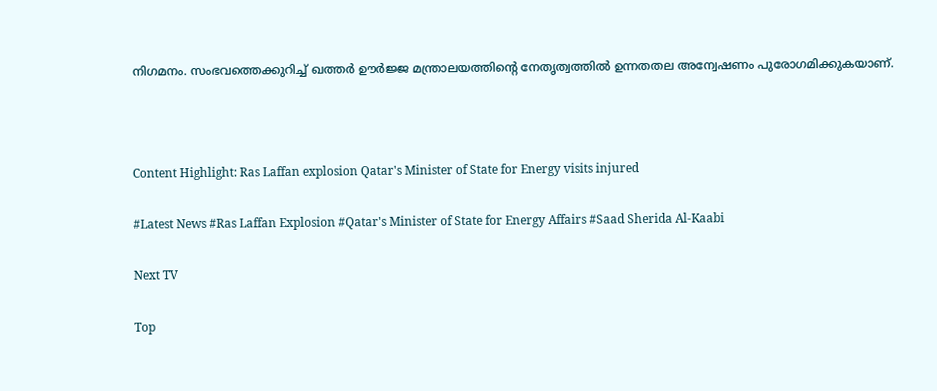നിഗമനം. സംഭവത്തെക്കുറിച്ച് ഖത്തർ ഊർജ്ജ മന്ത്രാലയത്തിന്റെ നേതൃത്വത്തിൽ ഉന്നതതല അന്വേഷണം പുരോഗമിക്കുകയാണ്.



Content Highlight: Ras Laffan explosion Qatar's Minister of State for Energy visits injured

#Latest News #Ras Laffan Explosion #Qatar's Minister of State for Energy Affairs #Saad Sherida Al-Kaabi

Next TV

Top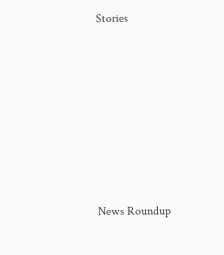Stories










News Roundup